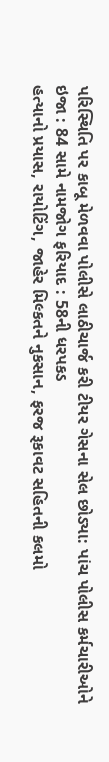પરિસ્થિતિ પર કાબૂ મેળવવા પોલીસે લાઠીચાર્જ કરી ટીયર ગેસના સેલ છોડ્યા: પાંચ પોલીસ કર્મચારીઓને ઇજા : 84 સામે નામજોગ ફરિયાદ : 58ની ધરપકડ
હત્યાનો પ્રયાસ, રાયોટિંગ, જાહેર મિલ્કતને નુકસાન, ફરજ રૂકાવટ સહિતની કલમો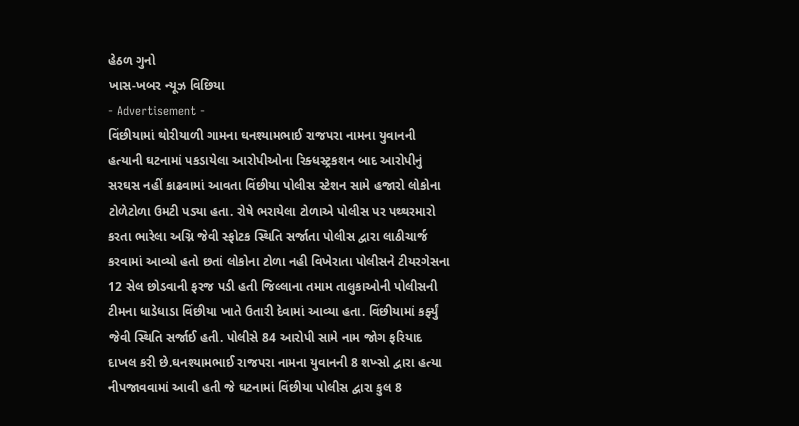હેઠળ ગુનો
ખાસ-ખબર ન્યૂઝ વિછિયા
- Advertisement -
વિંછીયામાં થોરીયાળી ગામના ઘનશ્યામભાઈ રાજપરા નામના યુવાનની હત્યાની ઘટનામાં પકડાયેલા આરોપીઓના રિક્ધસ્ટ્રકશન બાદ આરોપીનું સરઘસ નહીં કાઢવામાં આવતા વિંછીયા પોલીસ સ્ટેશન સામે હજારો લોકોના ટોળેટોળા ઉમટી પડ્યા હતા. રોષે ભરાયેલા ટોળાએ પોલીસ પર પથ્થરમારો કરતા ભારેલા અગ્નિ જેવી સ્ફોટક સ્થિતિ સર્જાતા પોલીસ દ્વારા લાઠીચાર્જ કરવામાં આવ્યો હતો છતાં લોકોના ટોળા નહી વિખેરાતા પોલીસને ટીયરગેસના 12 સેલ છોડવાની ફરજ પડી હતી જિલ્લાના તમામ તાલુકાઓની પોલીસની ટીમના ધાડેધાડા વિંછીયા ખાતે ઉતારી દેવામાં આવ્યા હતા. વિંછીયામાં કર્ફ્યું જેવી સ્થિતિ સર્જાઈ હતી. પોલીસે 84 આરોપી સામે નામ જોગ ફરિયાદ દાખલ કરી છે.ઘનશ્યામભાઈ રાજપરા નામના યુવાનની 8 શખ્સો દ્વારા હત્યા નીપજાવવામાં આવી હતી જે ઘટનામાં વિંછીયા પોલીસ દ્વારા કુલ 8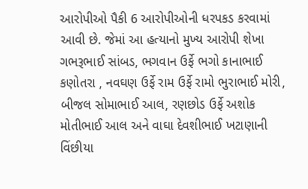આરોપીઓ પૈકી 6 આરોપીઓની ધરપકડ કરવામાં આવી છે. જેમાં આ હત્યાનો મુખ્ય આરોપી શેખા ગભરૂભાઈ સાંબડ, ભગવાન ઉર્ફે ભગો કાનાભાઈ કણોતરા , નવઘણ ઉર્ફે રામ ઉર્ફે રામો ભુરાભાઈ મોરી, બીજલ સોમાભાઈ આલ, રણછોડ ઉર્ફે અશોક મોતીભાઈ આલ અને વાઘા દેવશીભાઈ ખટાણાની વિંછીયા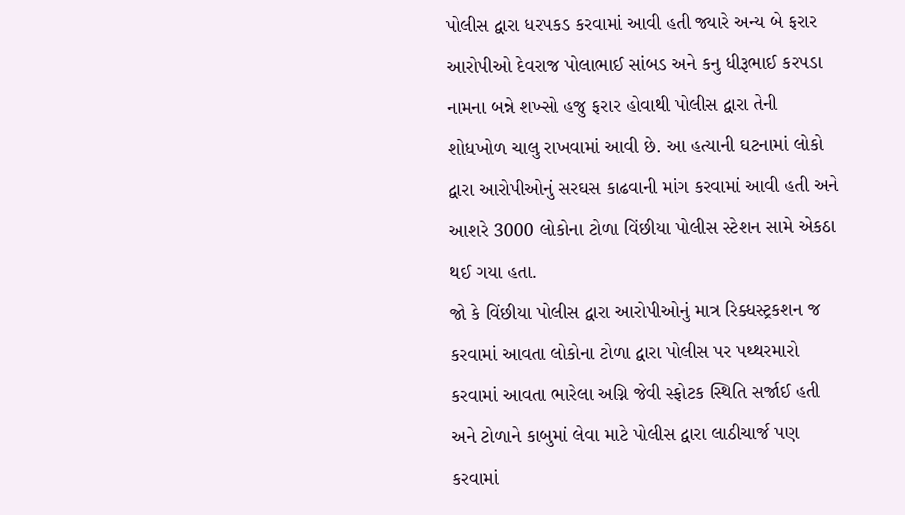પોલીસ દ્વારા ધરપકડ કરવામાં આવી હતી જ્યારે અન્ય બે ફરાર આરોપીઓ દેવરાજ પોલાભાઈ સાંબડ અને કનુ ધીરૂભાઈ કરપડા નામના બન્ને શખ્સો હજુ ફરાર હોવાથી પોલીસ દ્વારા તેની શોધખોળ ચાલુ રાખવામાં આવી છે. આ હત્યાની ઘટનામાં લોકો દ્વારા આરોપીઓનું સરઘસ કાઢવાની માંગ કરવામાં આવી હતી અને આશરે 3000 લોકોના ટોળા વિંછીયા પોલીસ સ્ટેશન સામે એકઠા થઈ ગયા હતા.
જો કે વિંછીયા પોલીસ દ્વારા આરોપીઓનું માત્ર રિક્ધસ્ટ્રકશન જ કરવામાં આવતા લોકોના ટોળા દ્વારા પોલીસ પર પથ્થરમારો કરવામાં આવતા ભારેલા અગ્નિ જેવી સ્ફોટક સ્થિતિ સર્જાઈ હતી અને ટોળાને કાબુમાં લેવા માટે પોલીસ દ્વારા લાઠીચાર્જ પણ કરવામાં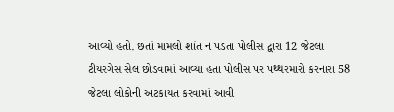આવ્યો હતો. છતાં મામલો શાંત ન પડતા પોલીસ દ્વારા 12 જેટલા ટીયરગેસ સેલ છોડવામાં આવ્યા હતા પોલીસ પર પથ્થરમારો કરનારા 58 જેટલા લોકોની અટકાયત કરવામાં આવી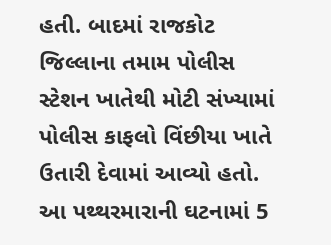હતી. બાદમાં રાજકોટ જિલ્લાના તમામ પોલીસ સ્ટેશન ખાતેથી મોટી સંખ્યામાં પોલીસ કાફલો વિંછીયા ખાતે ઉતારી દેવામાં આવ્યો હતો. આ પથ્થરમારાની ઘટનામાં 5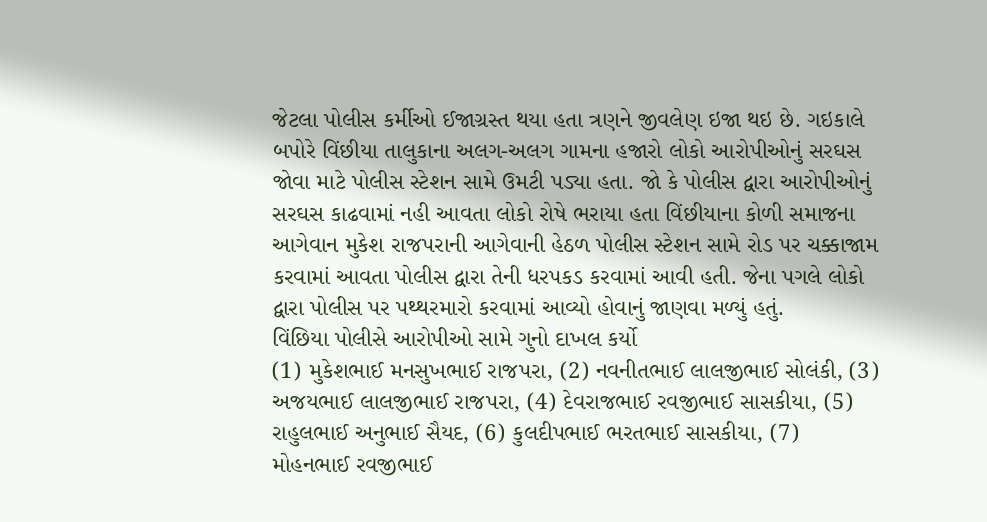જેટલા પોલીસ કર્મીઓ ઈજાગ્રસ્ત થયા હતા ત્રણને જીવલેણ ઇજા થઇ છે. ગઇકાલે બપોરે વિંછીયા તાલુકાના અલગ-અલગ ગામના હજારો લોકો આરોપીઓનું સરઘસ જોવા માટે પોલીસ સ્ટેશન સામે ઉમટી પડ્યા હતા. જો કે પોલીસ દ્વારા આરોપીઓનું સરઘસ કાઢવામાં નહી આવતા લોકો રોષે ભરાયા હતા વિંછીયાના કોળી સમાજના આગેવાન મુકેશ રાજપરાની આગેવાની હેઠળ પોલીસ સ્ટેશન સામે રોડ પર ચક્કાજામ કરવામાં આવતા પોલીસ દ્વારા તેની ધરપકડ કરવામાં આવી હતી. જેના પગલે લોકો દ્વારા પોલીસ પર પથ્થરમારો કરવામાં આવ્યો હોવાનું જાણવા મળ્યું હતું.
વિંછિયા પોલીસે આરોપીઓ સામે ગુનો દાખલ કર્યો
(1) મુકેશભાઈ મનસુખભાઈ રાજપરા, (2) નવનીતભાઈ લાલજીભાઈ સોલંકી, (3) અજયભાઈ લાલજીભાઈ રાજપરા, (4) દેવરાજભાઈ રવજીભાઈ સાસકીયા, (5) રાહુલભાઈ અનુભાઈ સૈયદ, (6) કુલદીપભાઈ ભરતભાઈ સાસકીયા, (7) મોહનભાઈ રવજીભાઈ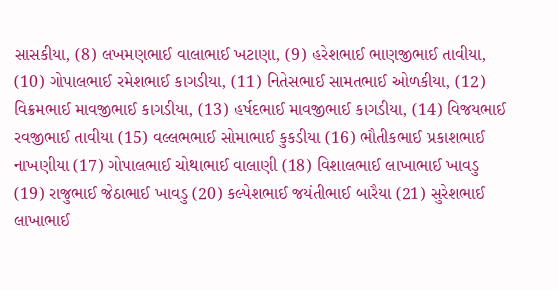સાસકીયા, (8) લખમણભાઈ વાલાભાઈ ખટાણા, (9) હરેશભાઈ ભાણજીભાઈ તાવીયા, (10) ગોપાલભાઈ રમેશભાઈ કાગડીયા, (11) નિતેસભાઈ સામતભાઈ ઓળકીયા, (12) વિક્રમભાઈ માવજીભાઈ કાગડીયા, (13) હર્ષદભાઈ માવજીભાઈ કાગડીયા, (14) વિજયભાઈ રવજીભાઈ તાવીયા (15) વલ્લભભાઈ સોમાભાઈ કુકડીયા (16) ભૌતીકભાઈ પ્રકાશભાઈ નાખણીયા (17) ગોપાલભાઈ ચોથાભાઈ વાલાણી (18) વિશાલભાઈ લાખાભાઈ ખાવડુ (19) રાજુભાઈ જેઠાભાઈ ખાવડુ (20) કલ્પેશભાઈ જયંતીભાઈ બારૈયા (21) સુરેશભાઈ લાખાભાઈ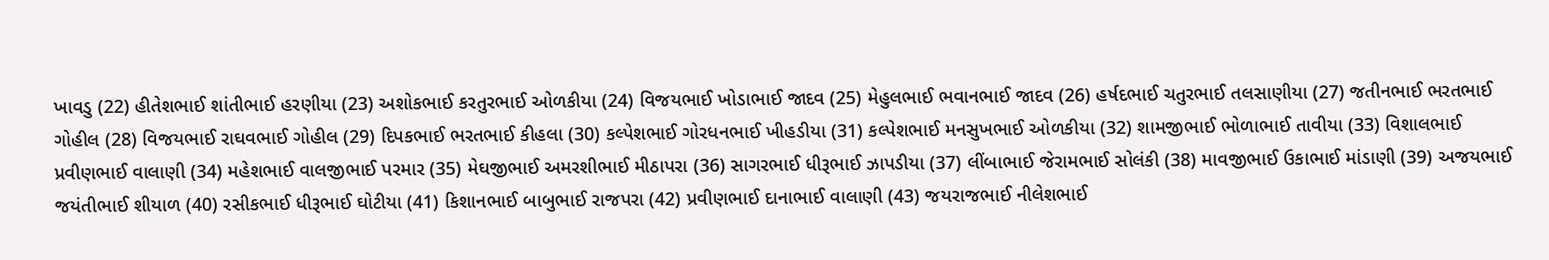ખાવડુ (22) હીતેશભાઈ શાંતીભાઈ હરણીયા (23) અશોકભાઈ કરતુરભાઈ ઓળકીયા (24) વિજયભાઈ ખોડાભાઈ જાદવ (25) મેહુલભાઈ ભવાનભાઈ જાદવ (26) હર્ષદભાઈ ચતુરભાઈ તલસાણીયા (27) જતીનભાઈ ભરતભાઈ ગોહીલ (28) વિજયભાઈ રાઘવભાઈ ગોહીલ (29) દિપકભાઈ ભરતભાઈ કીહલા (30) કલ્પેશભાઈ ગોરધનભાઈ ખીહડીયા (31) કલ્પેશભાઈ મનસુખભાઈ ઓળકીયા (32) શામજીભાઈ ભોળાભાઈ તાવીયા (33) વિશાલભાઈ પ્રવીણભાઈ વાલાણી (34) મહેશભાઈ વાલજીભાઈ પરમાર (35) મેઘજીભાઈ અમરશીભાઈ મીઠાપરા (36) સાગરભાઈ ધીરૂભાઈ ઝાપડીયા (37) લીંબાભાઈ જેરામભાઈ સોલંકી (38) માવજીભાઈ ઉકાભાઈ માંડાણી (39) અજયભાઈ જયંતીભાઈ શીયાળ (40) રસીકભાઈ ધીરૂભાઈ ઘોટીયા (41) કિશાનભાઈ બાબુભાઈ રાજપરા (42) પ્રવીણભાઈ દાનાભાઈ વાલાણી (43) જયરાજભાઈ નીલેશભાઈ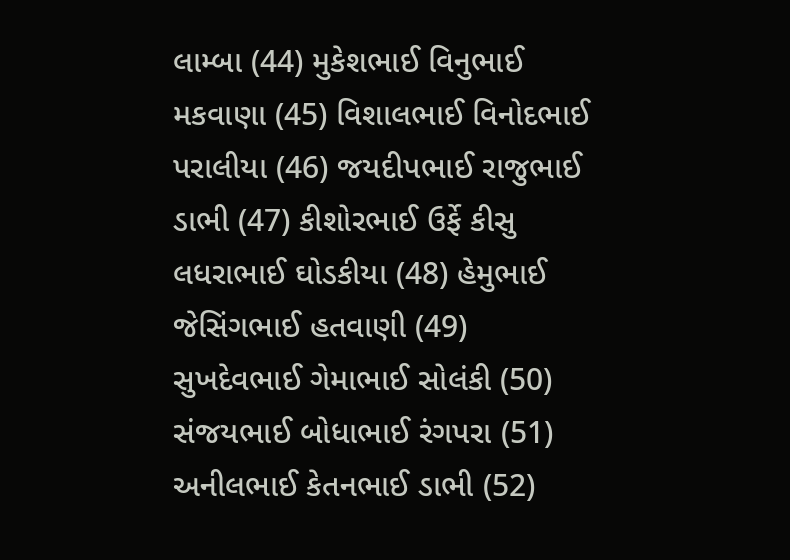લામ્બા (44) મુકેશભાઈ વિનુભાઈ મકવાણા (45) વિશાલભાઈ વિનોદભાઈ પરાલીયા (46) જયદીપભાઈ રાજુભાઈ ડાભી (47) કીશોરભાઈ ઉર્ફે કીસુ લધરાભાઈ ઘોડકીયા (48) હેમુભાઈ જેસિંગભાઈ હતવાણી (49) સુખદેવભાઈ ગેમાભાઈ સોલંકી (50) સંજયભાઈ બોધાભાઈ રંગપરા (51) અનીલભાઈ કેતનભાઈ ડાભી (52)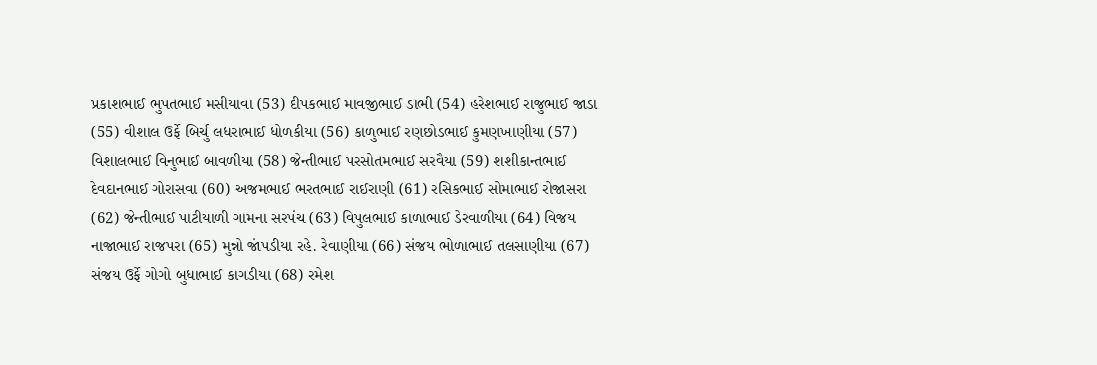પ્રકાશભાઈ ભુપતભાઈ મસીયાવા (53) દીપકભાઈ માવજીભાઈ ડાભી (54) હરેશભાઈ રાજુભાઈ જાડા (55) વીશાલ ઉર્ફે બિર્ચુ લધરાભાઈ ધોળકીયા (56) કાળુભાઈ રણછોડભાઈ કુમણખાણીયા (57) વિશાલભાઈ વિનુભાઈ બાવળીયા (58) જેન્તીભાઈ પરસોતમભાઈ સરવૈયા (59) શશીકાન્તભાઈ દેવદાનભાઈ ગોરાસવા (60) અજમભાઈ ભરતભાઈ રાઈરાણી (61) રસિકભાઈ સોમાભાઈ રોજાસરા (62) જેન્તીભાઈ પાટીયાળી ગામના સરપંચ (63) વિપુલભાઈ કાળાભાઈ ડેરવાળીયા (64) વિજય નાજાભાઈ રાજપરા (65) મુન્નો જાંપડીયા રહે. રેવાણીયા (66) સંજય ભોળાભાઈ તલસાણીયા (67) સંજય ઉર્ફે ગોગો બુધાભાઈ કાગડીયા (68) રમેશ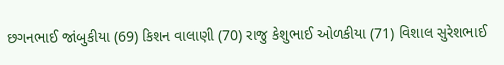છગનભાઈ જાંબુકીયા (69) કિશન વાલાણી (70) રાજુ કેશુભાઈ ઓળકીયા (71) વિશાલ સુરેશભાઈ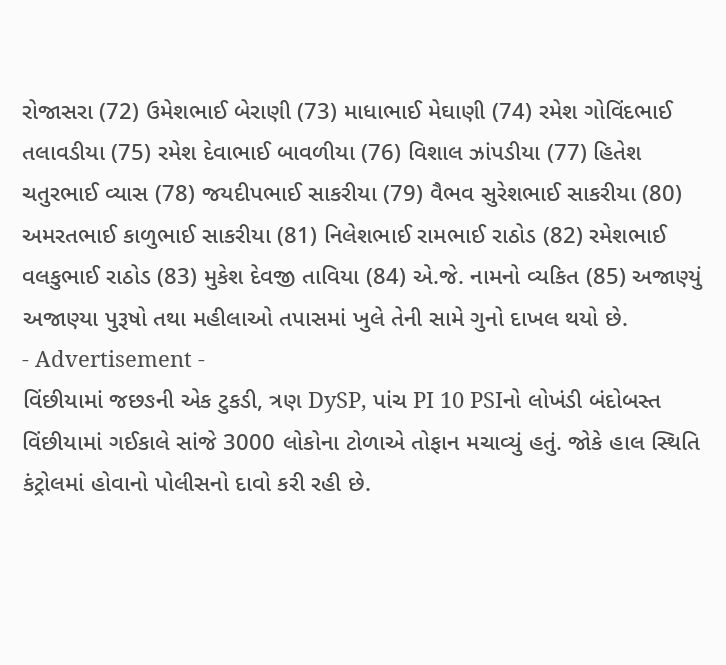રોજાસરા (72) ઉમેશભાઈ બેરાણી (73) માધાભાઈ મેઘાણી (74) રમેશ ગોવિંદભાઈ તલાવડીયા (75) રમેશ દેવાભાઈ બાવળીયા (76) વિશાલ ઝાંપડીયા (77) હિતેશ ચતુરભાઈ વ્યાસ (78) જયદીપભાઈ સાકરીયા (79) વૈભવ સુરેશભાઈ સાકરીયા (80) અમરતભાઈ કાળુભાઈ સાકરીયા (81) નિલેશભાઈ રામભાઈ રાઠોડ (82) રમેશભાઈ વલકુભાઈ રાઠોડ (83) મુકેશ દેવજી તાવિયા (84) એ.જે. નામનો વ્યકિત (85) અજાણ્યું અજાણ્યા પુરૂષો તથા મહીલાઓ તપાસમાં ખુલે તેની સામે ગુનો દાખલ થયો છે.
- Advertisement -
વિંછીયામાં જછઙની એક ટુકડી, ત્રણ DySP, પાંચ PI 10 PSIનો લોખંડી બંદોબસ્ત
વિંછીયામાં ગઈકાલે સાંજે 3000 લોકોના ટોળાએ તોફાન મચાવ્યું હતું. જોકે હાલ સ્થિતિ કંટ્રોલમાં હોવાનો પોલીસનો દાવો કરી રહી છે.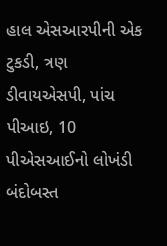હાલ એસઆરપીની એક ટુકડી, ત્રણ ડીવાયએસપી, પાંચ પીઆઇ, 10 પીએસઆઈનો લોખંડી બંદોબસ્ત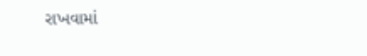રાખવામાં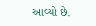આવ્યો છે.